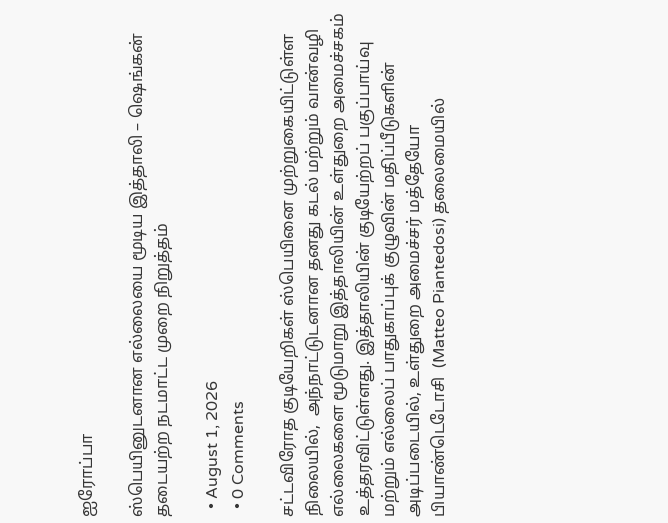ஐரோப்பா

ஸ்பெயினுடனான எல்லையை மூடிய இத்தாலி – ஷெங்கன் தடையற்ற நடமாட்ட முறை நிறுத்தம்

  • August 1, 2026
  • 0 Comments

சட்டவிரோத குடியேறிகள் ஸ்பெயினை முற்றுகையிட்டுள்ள நிலையில்,  அந்நாட்டுடனான தனது கடல் மற்றும் வான்வழி எல்லைகளை மூடுமாறு இத்தாலியின் உள்துறை அமைச்சகம் உத்தரவிட்டுள்ளது. இத்தாலியின் குடியேற்றப் பகுப்பாய்வு மற்றும் எல்லைப் பாதுகாப்புக் குழுவின் மதிப்பீடுகளின் அடிப்படையில், உள்துறை அமைச்சர் மத்தேயோ பியாண்டெடோசி  (Matteo Piantedosi) தலைமையில்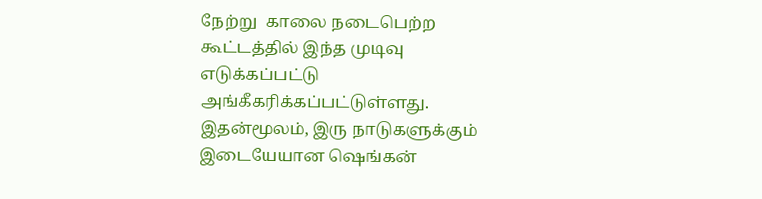நேற்று  காலை நடைபெற்ற கூட்டத்தில் இந்த முடிவு எடுக்கப்பட்டு அங்கீகரிக்கப்பட்டுள்ளது. இதன்மூலம், இரு நாடுகளுக்கும் இடையேயான ஷெங்கன்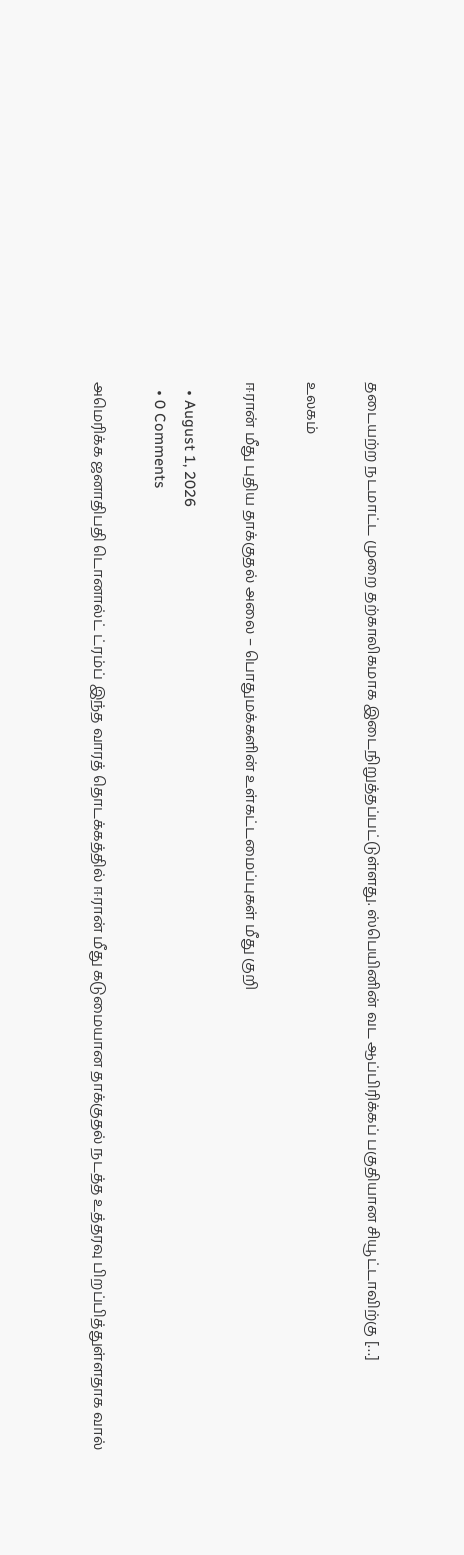தடையற்ற நடமாட்ட முறை தற்காலிகமாக இடைநிறுத்தப்பட்டுள்ளது. ஸ்பெயினின் வட ஆப்பிரிக்கப் பகுதியான சியூட்டாவிற்கு […]

உலகம்

ஈரான் மீது புதிய தாக்குதல் அலை – பொதுமக்களின் உள்கட்டமைப்புகள் மீது குறி

  • August 1, 2026
  • 0 Comments

அமெரிக்க ஜனாதிபதி டொனால்ட் ட்ரம்ப் இந்த வாரத் தொடக்கத்தில் ஈரான் மீது கடுமையான தாக்குதல் நடத்த உத்தரவு பிறப்பித்துள்ளதாக வால்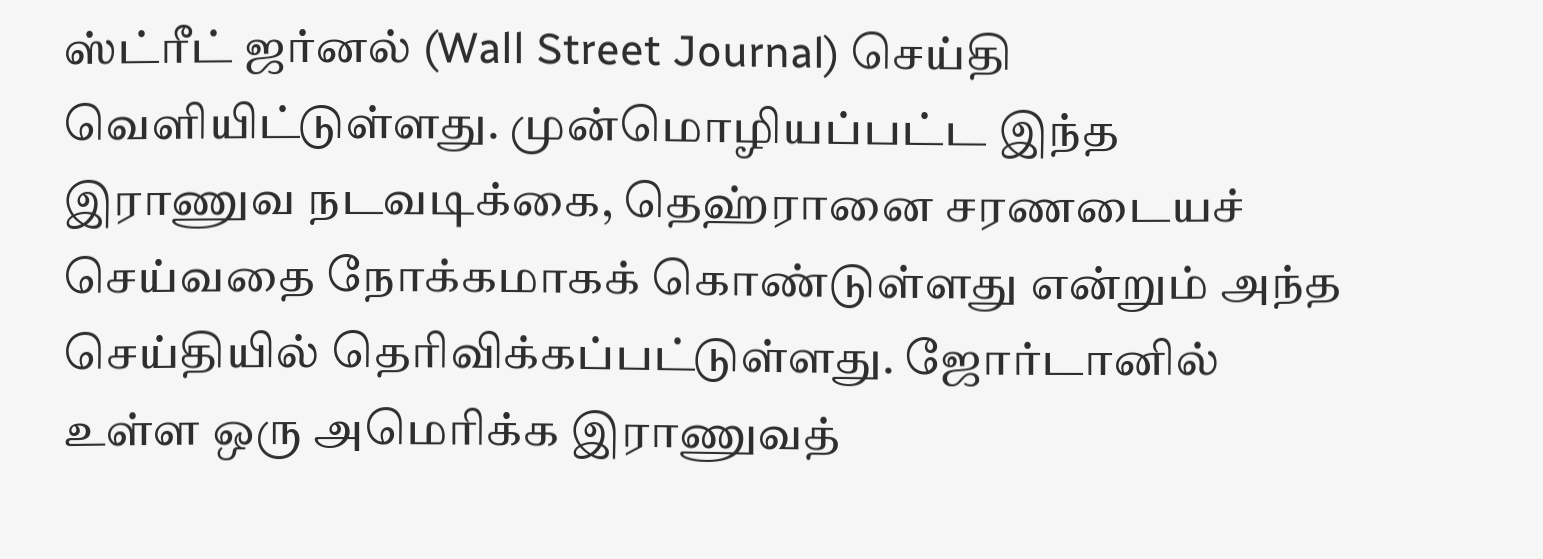ஸ்ட்ரீட் ஜர்னல் (Wall Street Journal) செய்தி வெளியிட்டுள்ளது. முன்மொழியப்பட்ட இந்த இராணுவ நடவடிக்கை, தெஹ்ரானை சரணடையச் செய்வதை நோக்கமாகக் கொண்டுள்ளது என்றும் அந்த செய்தியில் தெரிவிக்கப்பட்டுள்ளது. ஜோர்டானில் உள்ள ஒரு அமெரிக்க இராணுவத்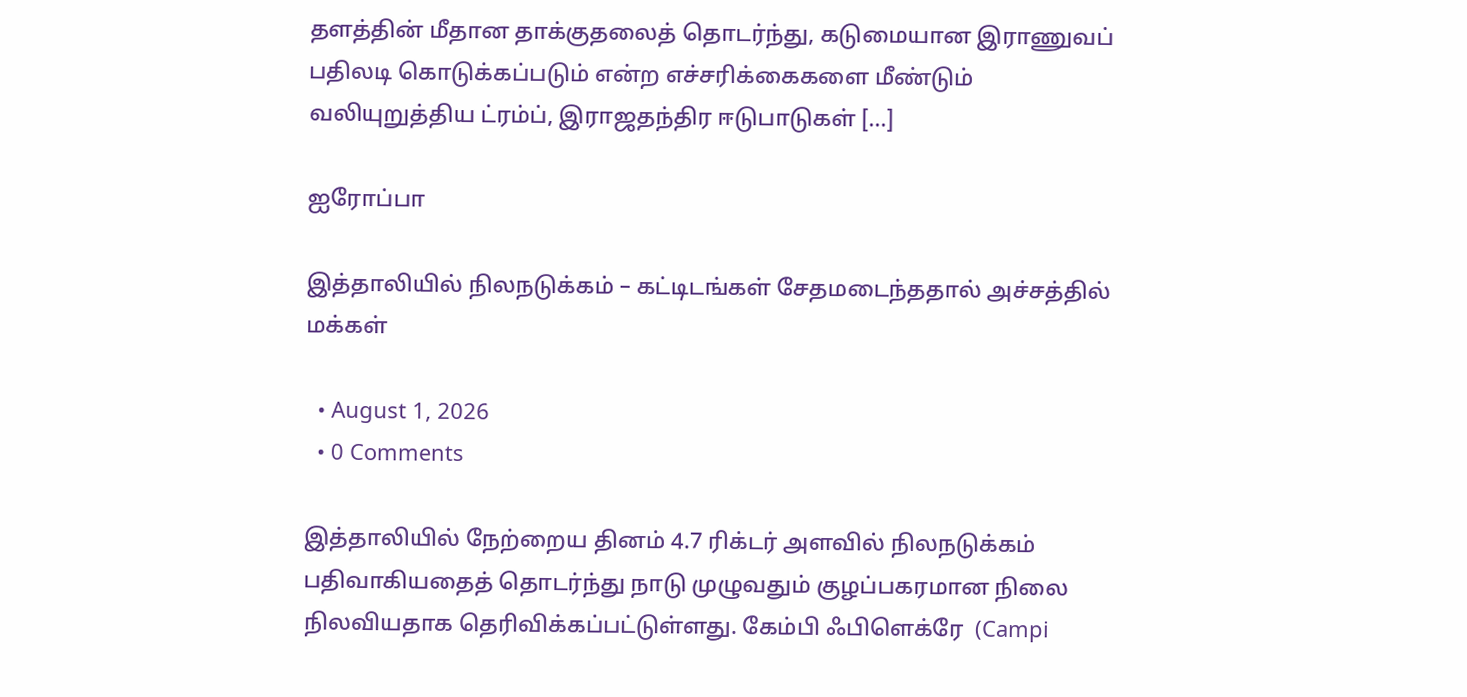தளத்தின் மீதான தாக்குதலைத் தொடர்ந்து, கடுமையான இராணுவப் பதிலடி கொடுக்கப்படும் என்ற எச்சரிக்கைகளை மீண்டும் வலியுறுத்திய ட்ரம்ப், இராஜதந்திர ஈடுபாடுகள் […]

ஐரோப்பா

இத்தாலியில் நிலநடுக்கம் – கட்டிடங்கள் சேதமடைந்ததால் அச்சத்தில் மக்கள்

  • August 1, 2026
  • 0 Comments

இத்தாலியில் நேற்றைய தினம் 4.7 ரிக்டர் அளவில் நிலநடுக்கம் பதிவாகியதைத் தொடர்ந்து நாடு முழுவதும் குழப்பகரமான நிலை நிலவியதாக தெரிவிக்கப்பட்டுள்ளது. கேம்பி ஃபிளெக்ரே  (Campi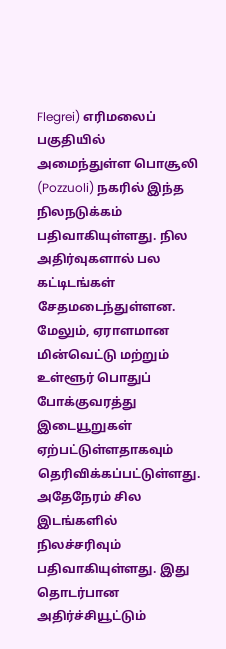Flegrei) எரிமலைப் பகுதியில் அமைந்துள்ள பொசூலி  (Pozzuoli) நகரில் இந்த நிலநடுக்கம் பதிவாகியுள்ளது. நில அதிர்வுகளால் பல கட்டிடங்கள் சேதமடைந்துள்ளன. மேலும், ஏராளமான மின்வெட்டு மற்றும் உள்ளூர் பொதுப் போக்குவரத்து இடையூறுகள் ஏற்பட்டுள்ளதாகவும் தெரிவிக்கப்பட்டுள்ளது. அதேநேரம் சில இடங்களில் நிலச்சரிவும் பதிவாகியுள்ளது. இது தொடர்பான அதிர்ச்சியூட்டும்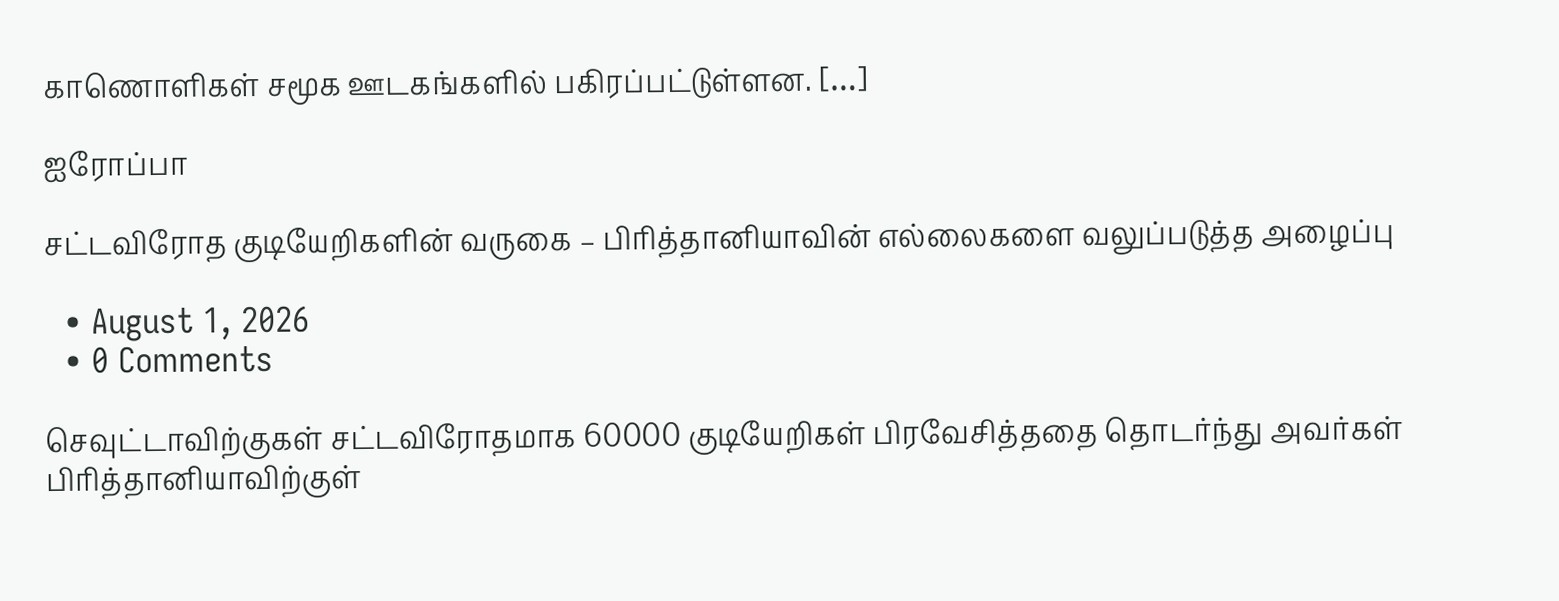காணொளிகள் சமூக ஊடகங்களில் பகிரப்பட்டுள்ளன. […]

ஐரோப்பா

சட்டவிரோத குடியேறிகளின் வருகை – பிரித்தானியாவின் எல்லைகளை வலுப்படுத்த அழைப்பு

  • August 1, 2026
  • 0 Comments

செவுட்டாவிற்குகள் சட்டவிரோதமாக 60000 குடியேறிகள் பிரவேசித்ததை தொடர்ந்து அவர்கள் பிரித்தானியாவிற்குள்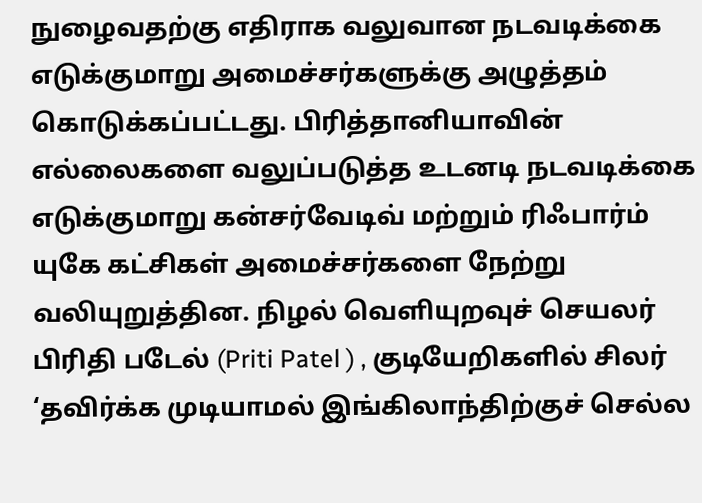நுழைவதற்கு எதிராக வலுவான நடவடிக்கை எடுக்குமாறு அமைச்சர்களுக்கு அழுத்தம் கொடுக்கப்பட்டது. பிரித்தானியாவின் எல்லைகளை வலுப்படுத்த உடனடி நடவடிக்கை எடுக்குமாறு கன்சர்வேடிவ் மற்றும் ரிஃபார்ம் யுகே கட்சிகள் அமைச்சர்களை நேற்று வலியுறுத்தின. நிழல் வெளியுறவுச் செயலர் பிரிதி படேல் (Priti Patel ) , குடியேறிகளில் சிலர் ‘தவிர்க்க முடியாமல் இங்கிலாந்திற்குச் செல்ல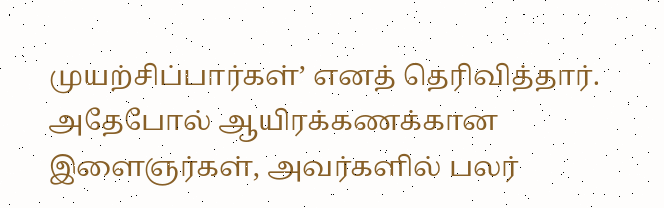முயற்சிப்பார்கள்’ எனத் தெரிவித்தார். அதேபோல் ஆயிரக்கணக்கான இளைஞர்கள், அவர்களில் பலர்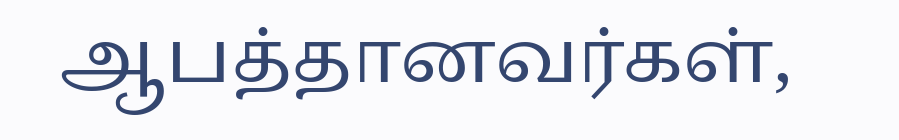ஆபத்தானவர்கள்,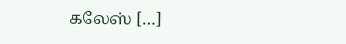கலேஸ் […]